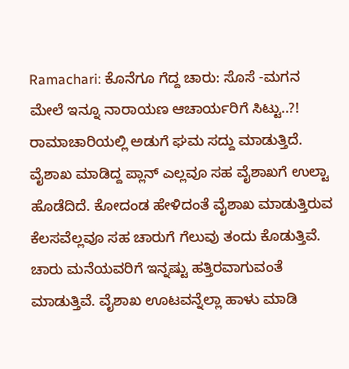Ramachari: ಕೊನೆಗೂ ಗೆದ್ದ ಚಾರು: ಸೊಸೆ -ಮಗನ ಮೇಲೆ ಇನ್ನೂ ನಾರಾಯಣ ಆಚಾರ್ಯರಿಗೆ ಸಿಟ್ಟು..?!
ರಾಮಾಚಾರಿಯಲ್ಲಿ ಅಡುಗೆ ಘಮ ಸದ್ದು ಮಾಡುತ್ತಿದೆ. ವೈಶಾಖ ಮಾಡಿದ್ದ ಪ್ಲಾನ್ ಎಲ್ಲವೂ ಸಹ ವೈಶಾಖಗೆ ಉಲ್ಟಾ ಹೊಡೆದಿದೆ. ಕೋದಂಡ ಹೇಳಿದಂತೆ ವೈಶಾಖ ಮಾಡುತ್ತಿರುವ ಕೆಲಸವೆಲ್ಲವೂ ಸಹ ಚಾರುಗೆ ಗೆಲುವು ತಂದು ಕೊಡುತ್ತಿವೆ. ಚಾರು ಮನೆಯವರಿಗೆ ಇನ್ನಷ್ಟು ಹತ್ತಿರವಾಗುವಂತೆ ಮಾಡುತ್ತಿವೆ. ವೈಶಾಖ ಊಟವನ್ನೆಲ್ಲಾ ಹಾಳು ಮಾಡಿ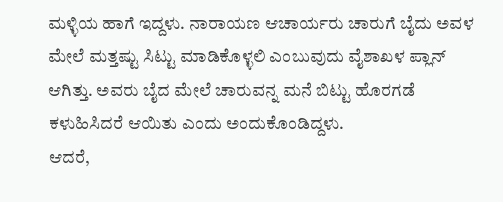ಮಳ್ಳಿಯ ಹಾಗೆ ಇದ್ದಳು. ನಾರಾಯಣ ಆಚಾರ್ಯರು ಚಾರುಗೆ ಬೈದು ಅವಳ ಮೇಲೆ ಮತ್ತಷ್ಟು ಸಿಟ್ಟು ಮಾಡಿಕೊಳ್ಳಲಿ ಎಂಬುವುದು ವೈಶಾಖಳ ಪ್ಲಾನ್ ಆಗಿತ್ತು. ಅವರು ಬೈದ ಮೇಲೆ ಚಾರುವನ್ನ ಮನೆ ಬಿಟ್ಟು ಹೊರಗಡೆ ಕಳುಹಿಸಿದರೆ ಆಯಿತು ಎಂದು ಅಂದುಕೊಂಡಿದ್ದಳು.
ಆದರೆ,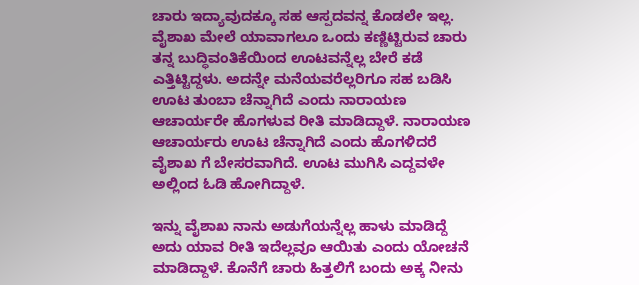ಚಾರು ಇದ್ಯಾವುದಕ್ಕೂ ಸಹ ಆಸ್ಪದವನ್ನ ಕೊಡಲೇ ಇಲ್ಲ. ವೈಶಾಖ ಮೇಲೆ ಯಾವಾಗಲೂ ಒಂದು ಕಣ್ಣಿಟ್ಟಿರುವ ಚಾರು ತನ್ನ ಬುದ್ಧಿವಂತಿಕೆಯಿಂದ ಊಟವನ್ನೆಲ್ಲ ಬೇರೆ ಕಡೆ ಎತ್ತಿಟ್ಟಿದ್ದಳು. ಅದನ್ನೇ ಮನೆಯವರೆಲ್ಲರಿಗೂ ಸಹ ಬಡಿಸಿ ಊಟ ತುಂಬಾ ಚೆನ್ನಾಗಿದೆ ಎಂದು ನಾರಾಯಣ ಆಚಾರ್ಯರೇ ಹೊಗಳುವ ರೀತಿ ಮಾಡಿದ್ದಾಳೆ. ನಾರಾಯಣ ಆಚಾರ್ಯರು ಊಟ ಚೆನ್ನಾಗಿದೆ ಎಂದು ಹೊಗಳಿದರೆ ವೈಶಾಖ ಗೆ ಬೇಸರವಾಗಿದೆ. ಊಟ ಮುಗಿಸಿ ಎದ್ದವಳೇ ಅಲ್ಲಿಂದ ಓಡಿ ಹೋಗಿದ್ದಾಳೆ.

ಇನ್ನು ವೈಶಾಖ ನಾನು ಅಡುಗೆಯನ್ನೆಲ್ಲ ಹಾಳು ಮಾಡಿದ್ದೆ ಅದು ಯಾವ ರೀತಿ ಇದೆಲ್ಲವೂ ಆಯಿತು ಎಂದು ಯೋಚನೆ ಮಾಡಿದ್ದಾಳೆ. ಕೊನೆಗೆ ಚಾರು ಹಿತ್ತಲಿಗೆ ಬಂದು ಅಕ್ಕ ನೀನು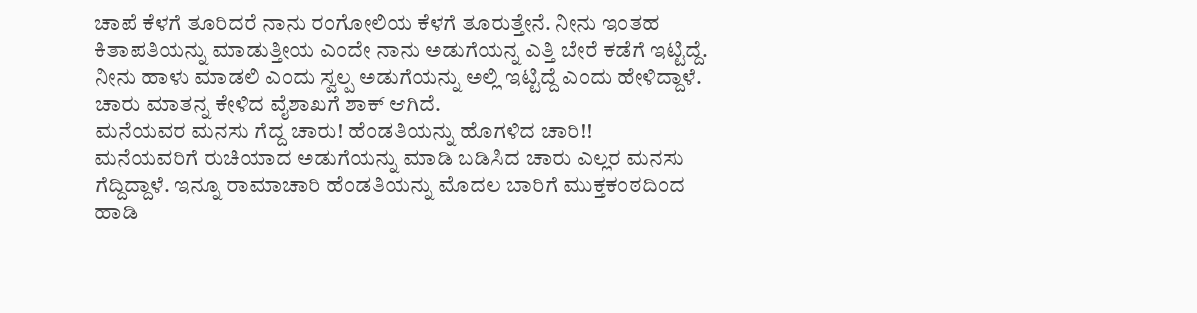ಚಾಪೆ ಕೆಳಗೆ ತೂರಿದರೆ ನಾನು ರಂಗೋಲಿಯ ಕೆಳಗೆ ತೂರುತ್ತೇನೆ. ನೀನು ಇಂತಹ ಕಿತಾಪತಿಯನ್ನು ಮಾಡುತ್ತೀಯ ಎಂದೇ ನಾನು ಅಡುಗೆಯನ್ನ ಎತ್ತಿ ಬೇರೆ ಕಡೆಗೆ ಇಟ್ಟಿದ್ದೆ. ನೀನು ಹಾಳು ಮಾಡಲಿ ಎಂದು ಸ್ವಲ್ಪ ಅಡುಗೆಯನ್ನು ಅಲ್ಲಿ ಇಟ್ಟಿದ್ದೆ ಎಂದು ಹೇಳಿದ್ದಾಳೆ. ಚಾರು ಮಾತನ್ನ ಕೇಳಿದ ವೈಶಾಖಗೆ ಶಾಕ್ ಆಗಿದೆ.
ಮನೆಯವರ ಮನಸು ಗೆದ್ದ ಚಾರು! ಹೆಂಡತಿಯನ್ನು ಹೊಗಳಿದ ಚಾರಿ!!
ಮನೆಯವರಿಗೆ ರುಚಿಯಾದ ಅಡುಗೆಯನ್ನು ಮಾಡಿ ಬಡಿಸಿದ ಚಾರು ಎಲ್ಲರ ಮನಸು ಗೆದ್ದಿದ್ದಾಳೆ. ಇನ್ನೂ ರಾಮಾಚಾರಿ ಹೆಂಡತಿಯನ್ನು ಮೊದಲ ಬಾರಿಗೆ ಮುಕ್ತಕಂಠದಿಂದ ಹಾಡಿ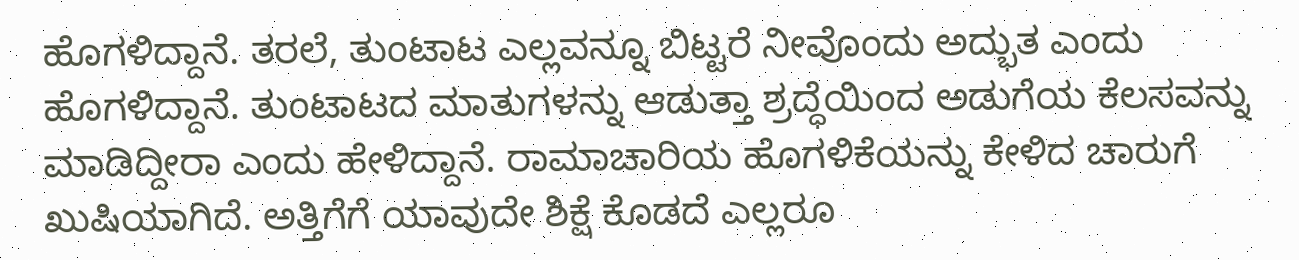ಹೊಗಳಿದ್ದಾನೆ. ತರಲೆ, ತುಂಟಾಟ ಎಲ್ಲವನ್ನೂ ಬಿಟ್ಟರೆ ನೀವೊಂದು ಅದ್ಭುತ ಎಂದು ಹೊಗಳಿದ್ದಾನೆ. ತುಂಟಾಟದ ಮಾತುಗಳನ್ನು ಆಡುತ್ತಾ ಶ್ರದ್ಧೆಯಿಂದ ಅಡುಗೆಯ ಕೆಲಸವನ್ನು ಮಾಡಿದ್ದೀರಾ ಎಂದು ಹೇಳಿದ್ದಾನೆ. ರಾಮಾಚಾರಿಯ ಹೊಗಳಿಕೆಯನ್ನು ಕೇಳಿದ ಚಾರುಗೆ ಖುಷಿಯಾಗಿದೆ. ಅತ್ತಿಗೆಗೆ ಯಾವುದೇ ಶಿಕ್ಷೆ ಕೊಡದೆ ಎಲ್ಲರೂ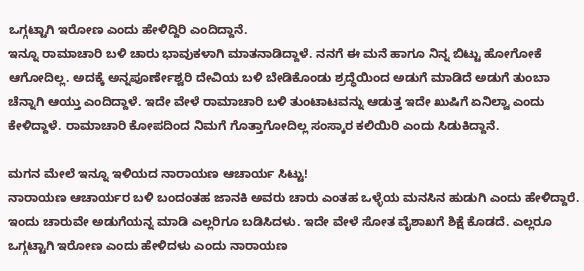ಒಗ್ಗಟ್ಟಾಗಿ ಇರೋಣ ಎಂದು ಹೇಳಿದ್ದಿರಿ ಎಂದಿದ್ದಾನೆ.
ಇನ್ನೂ ರಾಮಾಚಾರಿ ಬಳಿ ಚಾರು ಭಾವುಕಳಾಗಿ ಮಾತನಾಡಿದ್ದಾಳೆ. ನನಗೆ ಈ ಮನೆ ಹಾಗೂ ನಿನ್ನ ಬಿಟ್ಟು ಹೋಗೋಕೆ ಆಗೋದಿಲ್ಲ. ಅದಕ್ಕೆ ಅನ್ನಪೂರ್ಣೇಶ್ವರಿ ದೇವಿಯ ಬಳಿ ಬೇಡಿಕೊಂಡು ಶ್ರದ್ಧೆಯಿಂದ ಅಡುಗೆ ಮಾಡಿದೆ ಅಡುಗೆ ತುಂಬಾ ಚೆನ್ನಾಗಿ ಆಯ್ತು ಎಂದಿದ್ದಾಳೆ. ಇದೇ ವೇಳೆ ರಾಮಾಚಾರಿ ಬಳಿ ತುಂಟಾಟವನ್ನು ಆಡುತ್ತ ಇದೇ ಖುಷಿಗೆ ಏನಿಲ್ವಾ ಎಂದು ಕೇಳಿದ್ದಾಳೆ. ರಾಮಾಚಾರಿ ಕೋಪದಿಂದ ನಿಮಗೆ ಗೊತ್ತಾಗೋದಿಲ್ಲ ಸಂಸ್ಕಾರ ಕಲಿಯಿರಿ ಎಂದು ಸಿಡುಕಿದ್ದಾನೆ.

ಮಗನ ಮೇಲೆ ಇನ್ನೂ ಇಳಿಯದ ನಾರಾಯಣ ಆಚಾರ್ಯ ಸಿಟ್ಟು!
ನಾರಾಯಣ ಆಚಾರ್ಯರ ಬಳಿ ಬಂದಂತಹ ಜಾನಕಿ ಅವರು ಚಾರು ಎಂತಹ ಒಳ್ಳೆಯ ಮನಸಿನ ಹುಡುಗಿ ಎಂದು ಹೇಳಿದ್ದಾರೆ. ಇಂದು ಚಾರುವೇ ಅಡುಗೆಯನ್ನ ಮಾಡಿ ಎಲ್ಲರಿಗೂ ಬಡಿಸಿದಳು. ಇದೇ ವೇಳೆ ಸೋತ ವೈಶಾಖಗೆ ಶಿಕ್ಷೆ ಕೊಡದೆ. ಎಲ್ಲರೂ ಒಗ್ಗಟ್ಟಾಗಿ ಇರೋಣ ಎಂದು ಹೇಳಿದಳು ಎಂದು ನಾರಾಯಣ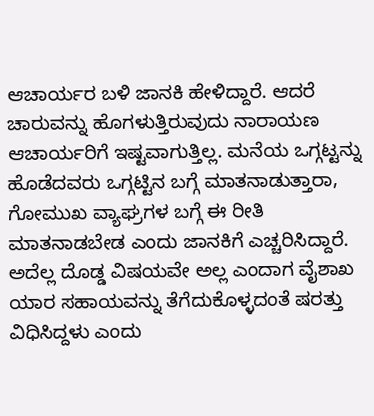ಆಚಾರ್ಯರ ಬಳಿ ಜಾನಕಿ ಹೇಳಿದ್ದಾರೆ. ಆದರೆ ಚಾರುವನ್ನು ಹೊಗಳುತ್ತಿರುವುದು ನಾರಾಯಣ ಆಚಾರ್ಯರಿಗೆ ಇಷ್ಟವಾಗುತ್ತಿಲ್ಲ. ಮನೆಯ ಒಗ್ಗಟ್ಟನ್ನು ಹೊಡೆದವರು ಒಗ್ಗಟ್ಟಿನ ಬಗ್ಗೆ ಮಾತನಾಡುತ್ತಾರಾ, ಗೋಮುಖ ವ್ಯಾಘ್ರಗಳ ಬಗ್ಗೆ ಈ ರೀತಿ ಮಾತನಾಡಬೇಡ ಎಂದು ಜಾನಕಿಗೆ ಎಚ್ಚರಿಸಿದ್ದಾರೆ.
ಅದೆಲ್ಲ ದೊಡ್ಡ ವಿಷಯವೇ ಅಲ್ಲ ಎಂದಾಗ ವೈಶಾಖ ಯಾರ ಸಹಾಯವನ್ನು ತೆಗೆದುಕೊಳ್ಳದಂತೆ ಷರತ್ತು ವಿಧಿಸಿದ್ದಳು ಎಂದು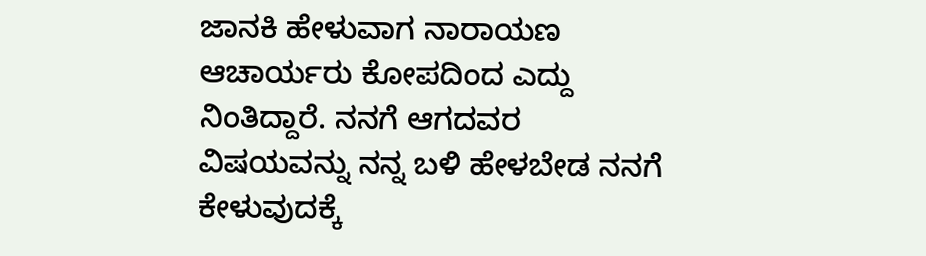ಜಾನಕಿ ಹೇಳುವಾಗ ನಾರಾಯಣ ಆಚಾರ್ಯರು ಕೋಪದಿಂದ ಎದ್ದು ನಿಂತಿದ್ದಾರೆ. ನನಗೆ ಆಗದವರ ವಿಷಯವನ್ನು ನನ್ನ ಬಳಿ ಹೇಳಬೇಡ ನನಗೆ ಕೇಳುವುದಕ್ಕೆ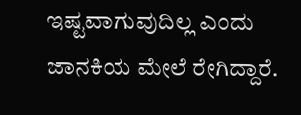ಇಷ್ಟವಾಗುವುದಿಲ್ಲ ಎಂದು ಜಾನಕಿಯ ಮೇಲೆ ರೇಗಿದ್ದಾರೆ.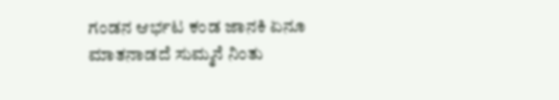ಗಂಡನ ಆರ್ಭಟ ಕಂಡ ಜಾನಕಿ ಏನೂ ಮಾತನಾಡದೆ ಸುಮ್ಮನೆ ನಿಂತು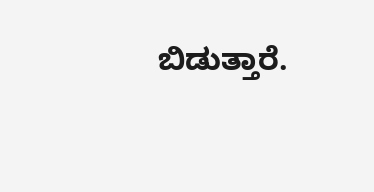ಬಿಡುತ್ತಾರೆ.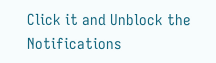Click it and Unblock the Notifications